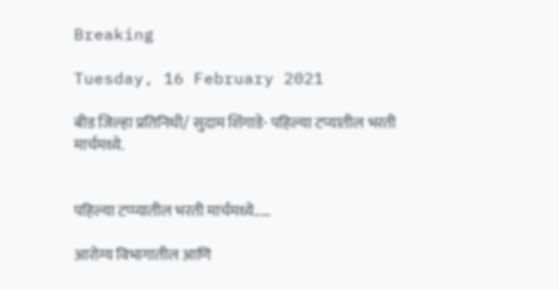Breaking

Tuesday, 16 February 2021

बीड जिल्हा प्रतिनिधी/ सुदाम शिंगाडे- पहिल्या टप्यातील भरती मार्चमध्ये.


पहिल्या टप्प्यातील भरती मार्चमध्ये.....

आरोग्य विभागातील आणि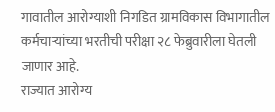गावातील आरोग्याशी निगडित ग्रामविकास विभागातील कर्मचाऱ्यांच्या भरतीची परीक्षा २८ फेब्रुवारीला घेतली जाणार आहे.
राज्यात आरोग्य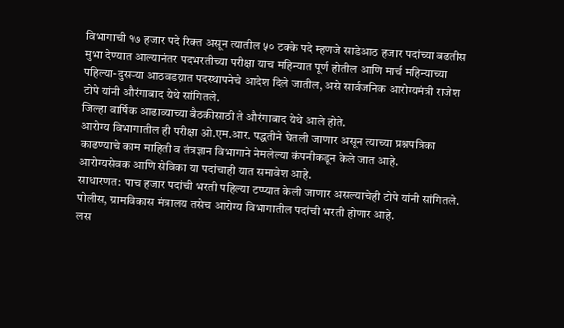विभागाची १७ हजार पदे रिक्त असून त्यातील ५० टक्के पदे म्हणजे साडेआठ हजार पदांच्या बढतीस मुभा देण्यात आल्यानंतर पदभरतीच्या परीक्षा याच महिन्यात पूर्ण होतील आणि मार्च महिन्याच्या पहिल्या-दुसऱ्या आठवडय़ात पदस्थापनेचे आदेश दिले जातील, असे सार्वजनिक आरोग्यमंत्री राजेश टोपे यांनी औरंगाबाद येथे सांगितले.
जिल्हा वार्षिक आढाव्याच्या बैठकीसाठी ते औरंगाबाद येथे आले होते.
आरोग्य विभागातील ही परीक्षा ओ.एम.आर. पद्धतीने घेतली जाणार असून त्याच्या प्रश्नपत्रिका काढण्याचे काम माहिती व तंत्रज्ञान विभागाने नेमलेल्या कंपनीकडून केले जात आहे.
आरोग्यसेवक आणि सेविका या पदांचाही यात समावेश आहे.
साधारणत: पाच हजार पदांची भरती पहिल्या टप्प्यात केली जाणार असल्याचेही टोपे यांनी सांगितले.
पोलीस, ग्रामविकास मंत्रालय तसेच आरोग्य विभागातील पदांची भरती होणार आहे.
लस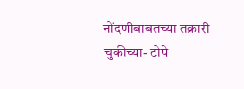नोंदणीबाबतच्या तक्रारी चुकीच्या- टोपे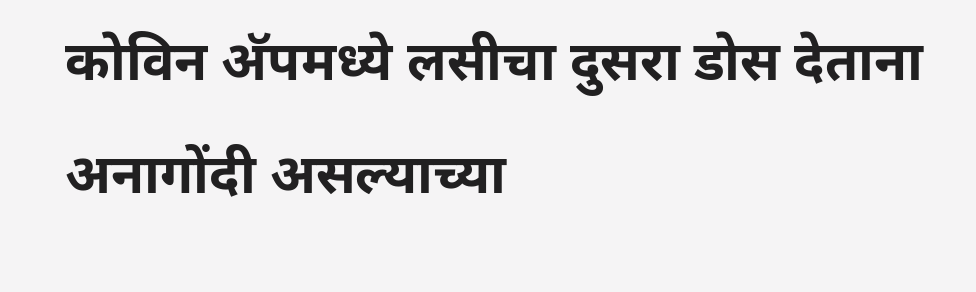कोविन अ‍ॅपमध्ये लसीचा दुसरा डोस देताना अनागोंदी असल्याच्या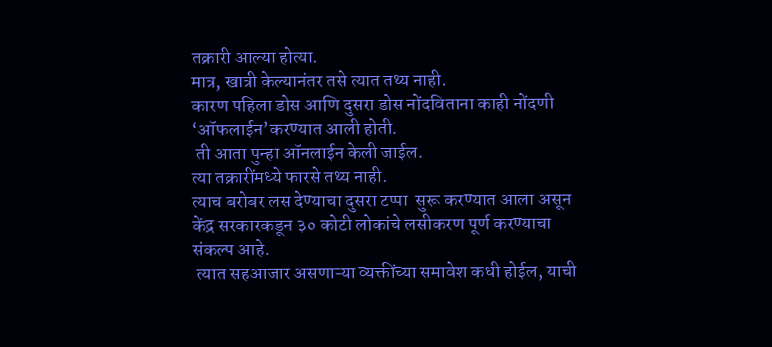तक्रारी आल्या होत्या.
मात्र, खात्री केल्यानंतर तसे त्यात तथ्य नाही.
कारण पहिला डोस आणि दुसरा डोस नोंदविताना काही नोंदणी ‘ऑफलाईन’करण्यात आली होती.
 ती आता पुन्हा ऑनलाईन केली जाईल.
त्या तक्रारींमध्ये फारसे तथ्य नाही.
त्याच बरोबर लस देण्याचा दुसरा टप्पा  सुरू करण्यात आला असून केंद्र सरकारकडून ३० कोटी लोकांचे लसीकरण पूर्ण करण्याचा संकल्प आहे.
 त्यात सहआजार असणाऱ्या व्यक्तींच्या समावेश कधी होईल, याची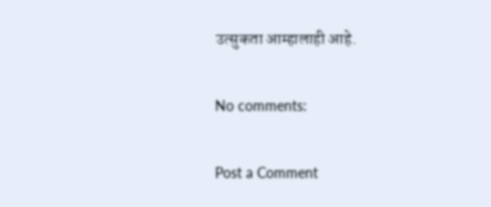उत्सुकता आम्हालाही आहे.

No comments:

Post a Comment